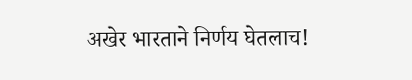अखेर भारताने निर्णय घेतलाच!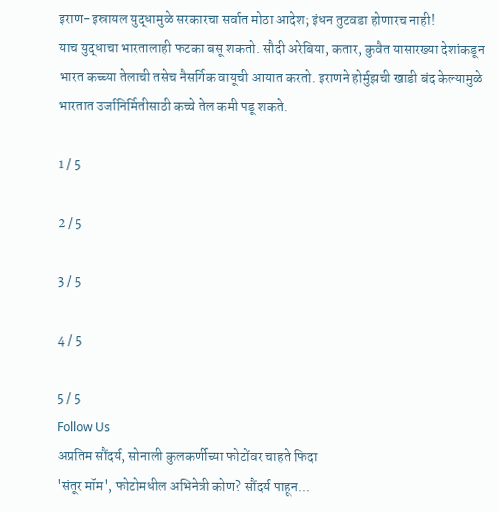इराण-इस्रायल युद्धामुळे सरकारचा सर्वात मोठा आदेश; इंधन तुटवडा होणारच नाही!
याच युद्धाचा भारतालाही फटका बसू शकतो. सौदी अरेबिया, कतार, कुवैत यासारख्या देशांकडून भारत कच्च्या तेलाची तसेच नैसर्गिक वायूची आयात करतो. इराणने होर्मुझची खाडी बंद केल्यामुळे भारतात उर्जानिर्मितीसाठी कच्चे तेल कमी पडू शकते.

1 / 5

2 / 5

3 / 5

4 / 5

5 / 5
Follow Us
अप्रतिम सौंदर्य, सोनाली कुलकर्णीच्या फोटोंवर चाहते फिदा
'संतूर मॉम', फोटोमधील अभिनेत्री कोण? सौंदर्य पाहून...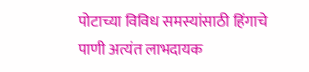पोटाच्या विविध समस्यांसाठी हिंगाचे पाणी अत्यंत लाभदायक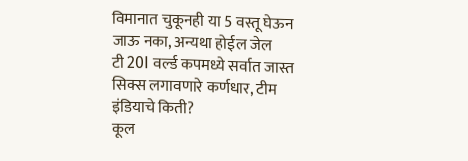विमानात चुकूनही या 5 वस्तू घेऊन जाऊ नका, अन्यथा होईल जेल
टी 20I वर्ल्ड कपमध्ये सर्वात जास्त सिक्स लगावणारे कर्णधार, टीम इंडियाचे किती?
कूल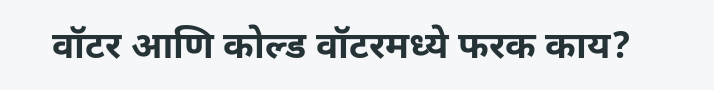वॉटर आणि कोल्ड वॉटरमध्ये फरक काय?